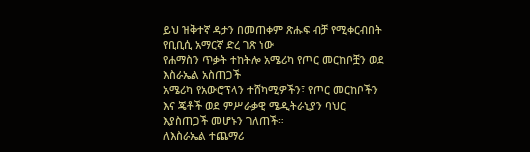ይህ ዝቅተኛ ዳታን በመጠቀም ጽሑፍ ብቻ የሚቀርብበት የቢቢሲ አማርኛ ድረ ገጽ ነው
የሐማስን ጥቃት ተከትሎ አሜሪካ የጦር መርከቦቿን ወደ እስራኤል አስጠጋች
አሜሪካ የአውሮፕላን ተሸካሚዎችን፣ የጦር መርከቦችን እና ጄቶች ወደ ምሥራቃዊ ሜዲትራኒያን ባህር እያስጠጋች መሆኑን ገለጠች።
ለእስራኤል ተጨማሪ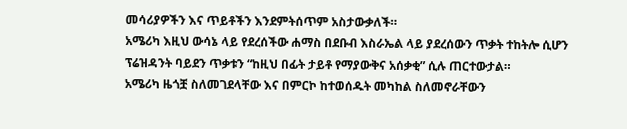መሳሪያዎችን እና ጥይቶችን እንደምትሰጥም አስታውቃለች።
አሜሪካ እዚህ ውሳኔ ላይ የደረሰችው ሐማስ በደቡብ እስራኤል ላይ ያደረሰውን ጥቃት ተከትሎ ሲሆን ፕሬዝዳንት ባይደን ጥቃቱን “ከዚህ በፊት ታይቶ የማያውቅና አሰቃቂ” ሲሉ ጠርተውታል።
አሜሪካ ዜጎቿ ስለመገደላቸው እና በምርኮ ከተወሰዱት መካከል ስለመኖራቸውን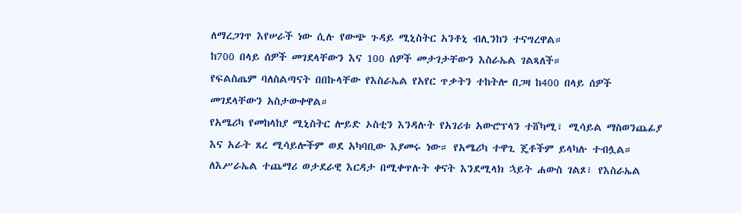ለማረጋገጥ እየሠራች ነው ሲሉ የውጭ ጉዳይ ሚኒስትር አንቶኒ ብሊንከን ተናግረዋል።
ከ700 በላይ ሰዎች መገደላቸውን እና 100 ሰዎች መታገታቸውን እስራኤል ገልጻለች።
የፍልስጤም ባለስልጣናት በበኩላቸው የእስራኤል የአየር ጥቃትን ተከትሎ በጋዛ ከ400 በላይ ሰዎች መገደላቸውን አስታውቀዋል።
የአሜሪካ የመከላከያ ሚኒስትር ሎይድ ኦስቲን እንዳሉት የአገሪቱ አውሮፕላን ተሸካሚ፣ ሚሳይል ማስወንጨፊያ እና አራት ጸረ ሚሳይሎችም ወደ አካባቢው እያመሩ ነው። የአሜሪካ ተዋጊ ጄቶችም ይላካሉ ተብሏል።
ለእሥራኤል ተጨማሪ ወታደራዊ እርዳታ በሚቀጥሉት ቀናት እንደሚላክ ኋይት ሐውስ ገልጾ፣ የእስራኤል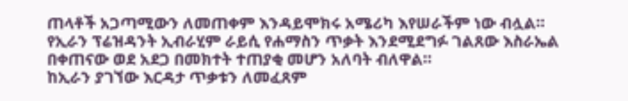ጠላቶች አጋጣሚውን ለመጠቀም እንዳይሞክሩ አሜሪካ እየሠራችም ነው ብሏል።
የኢራን ፕሬዝዳንት ኢብራሂም ራይሲ የሐማስን ጥቃት እንደሚደግፉ ገልጸው እስራኤል በቀጠናው ወደ አደጋ በመክተት ተጠያቂ መሆን አለባት ብለዋል።
ከኢራን ያገኘው እርዳታ ጥቃቱን ለመፈጸም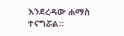እንደረዳው ሐማስ ተናግሯል።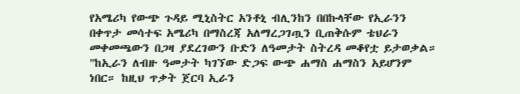የአሜሪካ የውጭ ጉዳይ ሚኒስትር አንቶኒ ብሊንከን በበኩላቸው የኢራንን በቀጥታ መሳተፍ አሜሪካ በማስረጃ አለማረጋገጧን ቢጠቅሱም ቴህራን መቀመጫውን በጋዛ ያደረገውን ቡድን ለዓመታት ስትረዳ መቆየቷ ይታወቃል።
"ከኢራን ለብዙ ዓመታት ካገኘው ድጋፍ ውጭ ሐማስ ሐማስን አይሆንም ነበር። ከዚህ ጥቃት ጀርባ ኢራን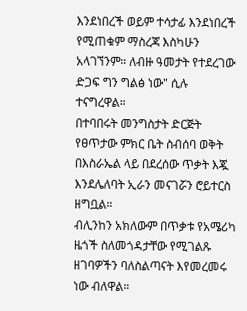እንደነበረች ወይም ተሳታፊ እንደነበረች የሚጠቁም ማስረጃ እስካሁን አላገኘንም። ለብዙ ዓመታት የተደረገው ድጋፍ ግን ግልፅ ነው" ሲሉ ተናግረዋል።
በተባበሩት መንግስታት ድርጅት የፀጥታው ምክር ቤት ስብሰባ ወቅት በእስራኤል ላይ በደረሰው ጥቃት እጇ እንደሌለባት ኢራን መናገሯን ሮይተርስ ዘግቧል።
ብሊንከን አክለውም በጥቃቱ የአሜሪካ ዜጎች ስለመጎዳታቸው የሚገልጹ ዘገባዎችን ባለስልጣናት እየመረመሩ ነው ብለዋል።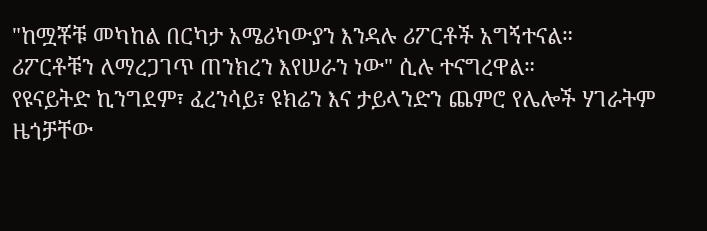"ከሟቾቹ መካከል በርካታ አሜሪካውያን እንዳሉ ሪፖርቶች አግኝተናል። ሪፖርቶቹን ለማረጋገጥ ጠንክረን እየሠራን ነው" ሲሉ ተናግረዋል።
የዩናይትድ ኪንግደም፣ ፈረንሳይ፣ ዩክሬን እና ታይላንድን ጨምሮ የሌሎች ሃገራትም ዜጎቻቸው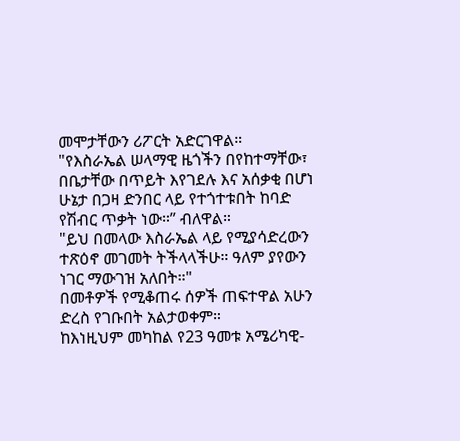መሞታቸውን ሪፖርት አድርገዋል።
"የእስራኤል ሠላማዊ ዜጎችን በየከተማቸው፣ በቤታቸው በጥይት እየገደሉ እና አሰቃቂ በሆነ ሁኔታ በጋዛ ድንበር ላይ የተጎተቱበት ከባድ የሽብር ጥቃት ነው።” ብለዋል።
"ይህ በመላው እስራኤል ላይ የሚያሳድረውን ተጽዕኖ መገመት ትችላላችሁ። ዓለም ያየውን ነገር ማውገዝ አለበት።"
በመቶዎች የሚቆጠሩ ሰዎች ጠፍተዋል አሁን ድረስ የገቡበት አልታወቀም።
ከእነዚህም መካከል የ23 ዓመቱ አሜሪካዊ-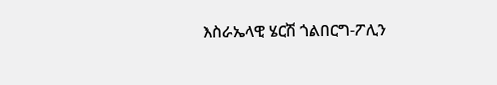እስራኤላዊ ሄርሽ ጎልበርግ-ፖሊን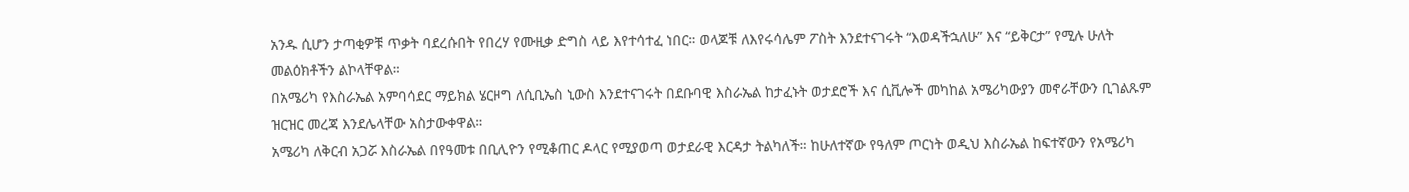አንዱ ሲሆን ታጣቂዎቹ ጥቃት ባደረሱበት የበረሃ የሙዚቃ ድግስ ላይ እየተሳተፈ ነበር። ወላጆቹ ለእየሩሳሌም ፖስት እንደተናገሩት “እወዳችኋለሁ” እና “ይቅርታ” የሚሉ ሁለት መልዕክቶችን ልኮላቸዋል።
በአሜሪካ የእስራኤል አምባሳደር ማይክል ሄርዞግ ለሲቢኤስ ኒውስ እንደተናገሩት በደቡባዊ እስራኤል ከታፈኑት ወታደሮች እና ሲቪሎች መካከል አሜሪካውያን መኖራቸውን ቢገልጹም ዝርዝር መረጃ እንደሌላቸው አስታውቀዋል።
አሜሪካ ለቅርብ አጋሯ እስራኤል በየዓመቱ በቢሊዮን የሚቆጠር ዶላር የሚያወጣ ወታደራዊ እርዳታ ትልካለች። ከሁለተኛው የዓለም ጦርነት ወዲህ እስራኤል ከፍተኛውን የአሜሪካ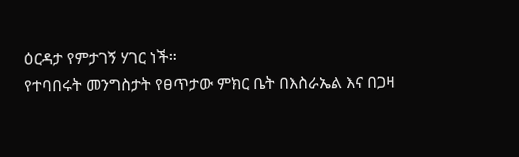ዕርዳታ የምታገኝ ሃገር ነች።
የተባበሩት መንግስታት የፀጥታው ምክር ቤት በእስራኤል እና በጋዛ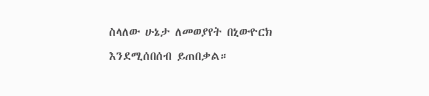ስላለው ሁኔታ ለመወያየት በኒውዮርክ እንደሚሰበሰብ ይጠበቃል።